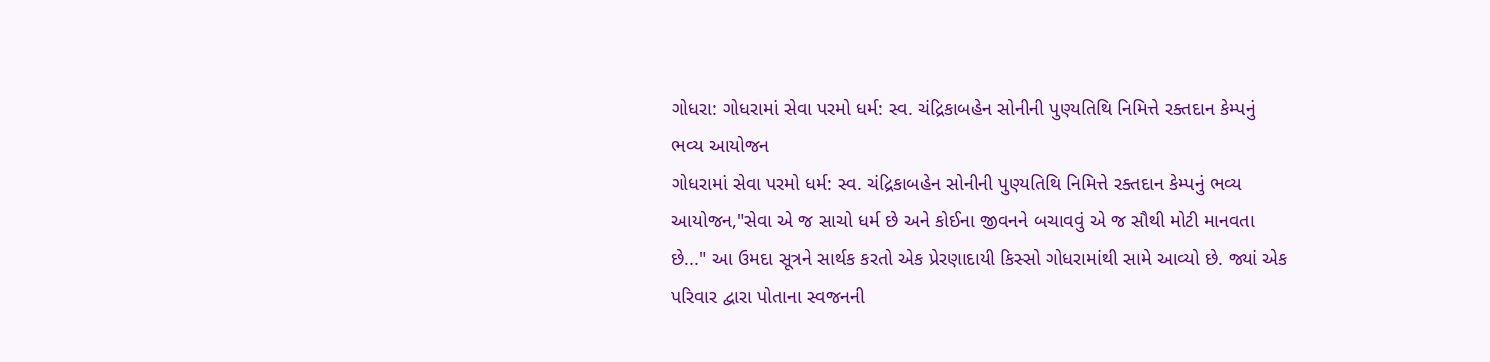ગોધરા: ગોધરામાં સેવા પરમો ધર્મ: સ્વ. ચંદ્રિકાબહેન સોનીની પુણ્યતિથિ નિમિત્તે રક્તદાન કેમ્પનું ભવ્ય આયોજન
ગોધરામાં સેવા પરમો ધર્મ: સ્વ. ચંદ્રિકાબહેન સોનીની પુણ્યતિથિ નિમિત્તે રક્તદાન કેમ્પનું ભવ્ય આયોજન,"સેવા એ જ સાચો ધર્મ છે અને કોઈના જીવનને બચાવવું એ જ સૌથી મોટી માનવતા છે..." આ ઉમદા સૂત્રને સાર્થક કરતો એક પ્રેરણાદાયી કિસ્સો ગોધરામાંથી સામે આવ્યો છે. જ્યાં એક પરિવાર દ્વારા પોતાના સ્વજનની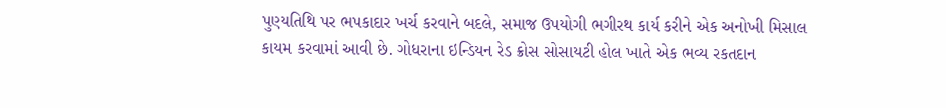પુણ્યતિથિ પર ભપકાદાર ખર્ચ કરવાને બદલે, સમાજ ઉપયોગી ભગીરથ કાર્ય કરીને એક અનોખી મિસાલ કાયમ કરવામાં આવી છે. ગોધરાના ઇન્ડિયન રેડ ક્રોસ સોસાયટી હોલ ખાતે એક ભવ્ય રકતદાન